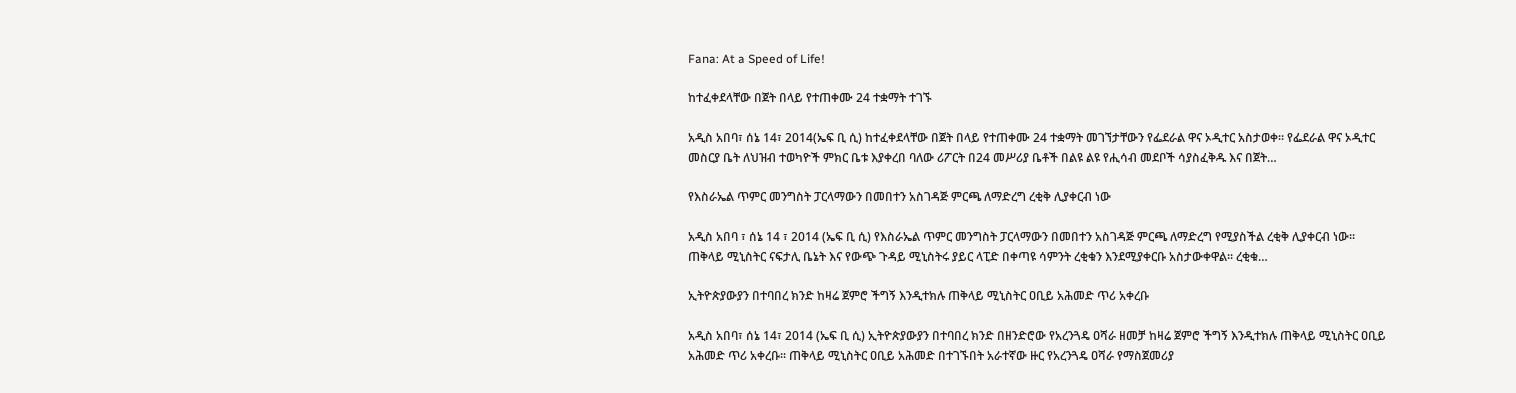Fana: At a Speed of Life!

ከተፈቀደላቸው በጀት በላይ የተጠቀሙ 24 ተቋማት ተገኙ

አዲስ አበባ፣ ሰኔ 14፣ 2014(ኤፍ ቢ ሲ) ከተፈቀደላቸው በጀት በላይ የተጠቀሙ 24 ተቋማት መገኘታቸውን የፌደራል ዋና ኦዲተር አስታወቀ። የፌደራል ዋና ኦዲተር መስርያ ቤት ለህዝብ ተወካዮች ምክር ቤቱ እያቀረበ ባለው ሪፖርት በ24 መሥሪያ ቤቶች በልዩ ልዩ የሒሳብ መደቦች ሳያስፈቅዱ እና በጀት…

የእስራኤል ጥምር መንግስት ፓርላማውን በመበተን አስገዳጅ ምርጫ ለማድረግ ረቂቅ ሊያቀርብ ነው

አዲስ አበባ ፣ ሰኔ 14 ፣ 2014 (ኤፍ ቢ ሲ) የእስራኤል ጥምር መንግስት ፓርላማውን በመበተን አስገዳጅ ምርጫ ለማድረግ የሚያስችል ረቂቅ ሊያቀርብ ነው። ጠቅላይ ሚኒስትር ናፍታሊ ቤኔት እና የውጭ ጉዳይ ሚኒስትሩ ያይር ላፒድ በቀጣዩ ሳምንት ረቂቁን እንደሚያቀርቡ አስታውቀዋል። ረቂቁ…

ኢትዮጵያውያን በተባበረ ክንድ ከዛሬ ጀምሮ ችግኝ እንዲተክሉ ጠቅላይ ሚኒስትር ዐቢይ አሕመድ ጥሪ አቀረቡ

አዲስ አበባ፣ ሰኔ 14፣ 2014 (ኤፍ ቢ ሲ) ኢትዮጵያውያን በተባበረ ክንድ በዘንድሮው የአረንጓዴ ዐሻራ ዘመቻ ከዛሬ ጀምሮ ችግኝ እንዲተክሉ ጠቅላይ ሚኒስትር ዐቢይ አሕመድ ጥሪ አቀረቡ፡፡ ጠቅላይ ሚኒስትር ዐቢይ አሕመድ በተገኙበት አራተኛው ዙር የአረንጓዴ ዐሻራ የማስጀመሪያ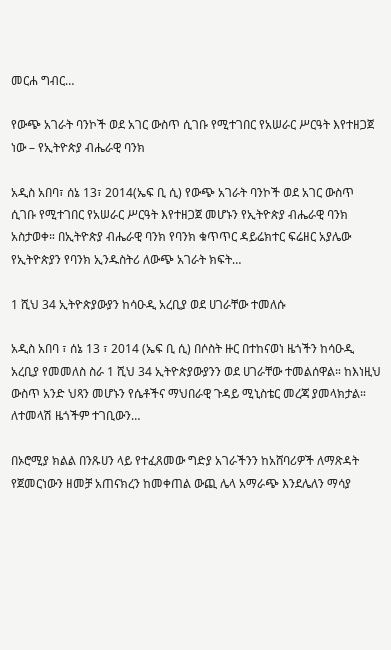መርሐ ግብር…

የውጭ አገራት ባንኮች ወደ አገር ውስጥ ሲገቡ የሚተገበር የአሠራር ሥርዓት እየተዘጋጀ ነው – የኢትዮጵያ ብሔራዊ ባንክ

አዲስ አበባ፣ ሰኔ 13፣ 2014(ኤፍ ቢ ሲ) የውጭ አገራት ባንኮች ወደ አገር ውስጥ ሲገቡ የሚተገበር የአሠራር ሥርዓት እየተዘጋጀ መሆኑን የኢትዮጵያ ብሔራዊ ባንክ አስታወቀ። በኢትዮጵያ ብሔራዊ ባንክ የባንክ ቁጥጥር ዳይሬክተር ፍሬዘር አያሌው የኢትዮጵያን የባንክ ኢንዱስትሪ ለውጭ አገራት ክፍት…

1 ሺህ 34 ኢትዮጵያውያን ከሳዑዲ አረቢያ ወደ ሀገራቸው ተመለሱ

አዲስ አበባ ፣ ሰኔ 13 ፣ 2014 (ኤፍ ቢ ሲ) በሶስት ዙር በተከናወነ ዜጎችን ከሳዑዲ አረቢያ የመመለስ ስራ 1 ሺህ 34 ኢትዮጵያውያንን ወደ ሀገራቸው ተመልሰዋል። ከእነዚህ ውስጥ አንድ ህጻን መሆኑን የሴቶችና ማህበራዊ ጉዳይ ሚኒስቴር መረጃ ያመላክታል። ለተመላሽ ዜጎችም ተገቢውን…

በኦሮሚያ ክልል በንጹሀን ላይ የተፈጸመው ግድያ አገራችንን ከአሸባሪዎች ለማጽዳት የጀመርነውን ዘመቻ አጠናክረን ከመቀጠል ውጪ ሌላ አማራጭ እንደሌለን ማሳያ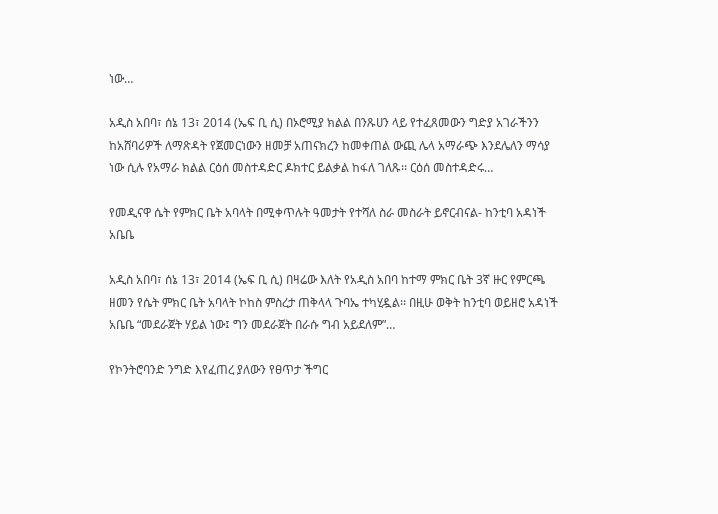ነው…

አዲስ አበባ፣ ሰኔ 13፣ 2014 (ኤፍ ቢ ሲ) በኦሮሚያ ክልል በንጹሀን ላይ የተፈጸመውን ግድያ አገራችንን ከአሸባሪዎች ለማጽዳት የጀመርነውን ዘመቻ አጠናክረን ከመቀጠል ውጪ ሌላ አማራጭ እንደሌለን ማሳያ ነው ሲሉ የአማራ ክልል ርዕሰ መስተዳድር ዶክተር ይልቃል ከፋለ ገለጹ፡፡ ርዕሰ መስተዳድሩ…

የመዲናዋ ሴት የምክር ቤት አባላት በሚቀጥሉት ዓመታት የተሻለ ስራ መስራት ይኖርብናል- ከንቲባ አዳነች አቤቤ

አዲስ አበባ፣ ሰኔ 13፣ 2014 (ኤፍ ቢ ሲ) በዛሬው እለት የአዲስ አበባ ከተማ ምክር ቤት 3ኛ ዙር የምርጫ ዘመን የሴት ምክር ቤት አባላት ኮከስ ምስረታ ጠቅላላ ጉባኤ ተካሂዷል፡፡ በዚሁ ወቅት ከንቲባ ወይዘሮ አዳነች አቤቤ “መደራጀት ሃይል ነው፤ ግን መደራጀት በራሱ ግብ አይደለም”…

የኮንትሮባንድ ንግድ እየፈጠረ ያለውን የፀጥታ ችግር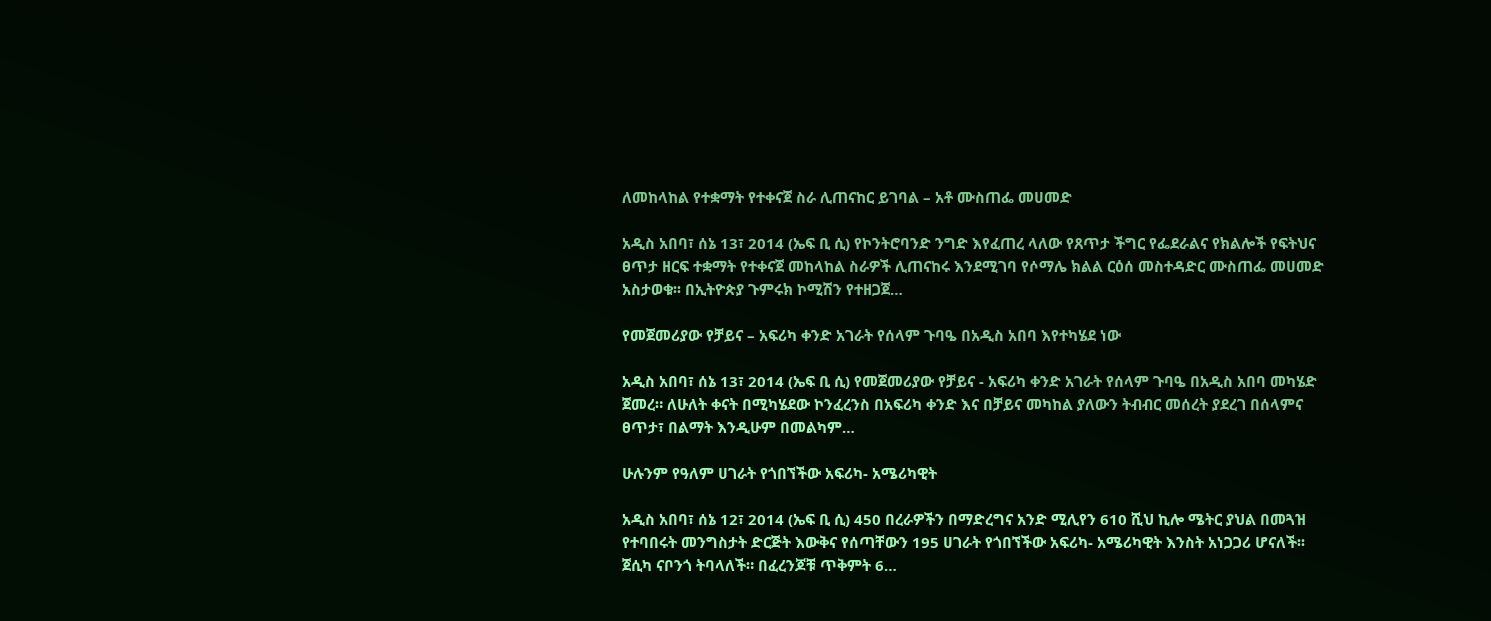ለመከላከል የተቋማት የተቀናጀ ስራ ሊጠናከር ይገባል – አቶ ሙስጠፌ መሀመድ

አዲስ አበባ፣ ሰኔ 13፣ 2014 (ኤፍ ቢ ሲ) የኮንትሮባንድ ንግድ እየፈጠረ ላለው የጸጥታ ችግር የፌደራልና የክልሎች የፍትህና ፀጥታ ዘርፍ ተቋማት የተቀናጀ መከላከል ስራዎች ሊጠናከሩ እንደሚገባ የሶማሌ ክልል ርዕሰ መስተዳድር ሙስጠፌ መሀመድ አስታወቁ፡፡ በኢትዮጵያ ጉምሩክ ኮሚሽን የተዘጋጀ…

የመጀመሪያው የቻይና – አፍሪካ ቀንድ አገራት የሰላም ጉባዔ በአዲስ አበባ እየተካሄደ ነው

አዲስ አበባ፣ ሰኔ 13፣ 2014 (ኤፍ ቢ ሲ) የመጀመሪያው የቻይና - አፍሪካ ቀንድ አገራት የሰላም ጉባዔ በአዲስ አበባ መካሄድ ጀመረ። ለሁለት ቀናት በሚካሄደው ኮንፈረንስ በአፍሪካ ቀንድ እና በቻይና መካከል ያለውን ትብብር መሰረት ያደረገ በሰላምና ፀጥታ፣ በልማት እንዲሁም በመልካም…

ሁሉንም የዓለም ሀገራት የጎበኘችው አፍሪካ- አሜሪካዊት

አዲስ አበባ፣ ሰኔ 12፣ 2014 (ኤፍ ቢ ሲ) 450 በረራዎችን በማድረግና አንድ ሚሊየን 610 ሺህ ኪሎ ሜትር ያህል በመጓዝ የተባበሩት መንግስታት ድርጅት እውቅና የሰጣቸውን 195 ሀገራት የጎበኘችው አፍሪካ- አሜሪካዊት እንስት አነጋጋሪ ሆናለች፡፡ ጀሲካ ናቦንጎ ትባላለች። በፈረንጆቹ ጥቅምት 6…